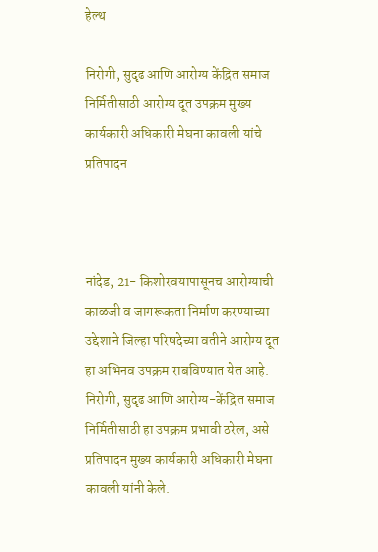हेल्थ

निरोगी, सुदृढ आणि आरोग्य केंद्रित समाज निर्मितीसाठी आरोग्य दूत उपक्रम मुख्य कार्यकारी अधिकारी मेघना कावली यांचे प्रतिपादन



नांदेड, 21- किशोरवयापासूनच आरोग्याची काळजी व जागरूकता निर्माण करण्याच्या उद्देशाने जिल्हा परिषदेच्या वतीने आरोग्य दूत हा अभिनव उपक्रम राबविण्यात येत आहे. निरोगी, सुदृढ आणि आरोग्य-केंद्रित समाज निर्मितीसाठी हा उपक्रम प्रभावी ठरेल, असे प्रतिपादन मुख्य कार्यकारी अधिकारी मेघना कावली यांनी केले.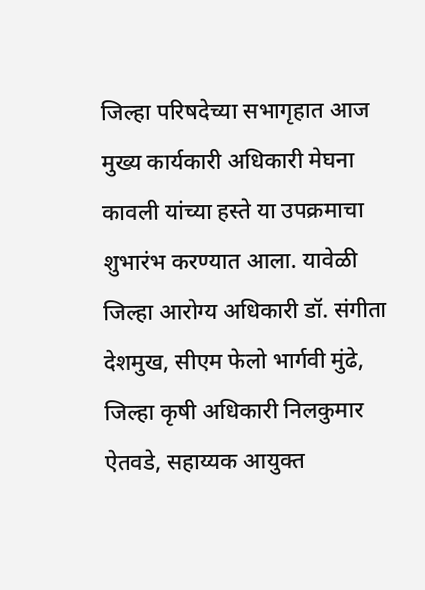जिल्हा परिषदेच्या सभागृहात आज मुख्य कार्यकारी अधिकारी मेघना कावली यांच्या हस्ते या उपक्रमाचा शुभारंभ करण्यात आला. यावेळी जिल्हा आरोग्य अधिकारी डॉ. संगीता देशमुख, सीएम फेलो भार्गवी मुंढे, जिल्हा कृषी अधिकारी निलकुमार ऐतवडे, सहाय्यक आयुक्त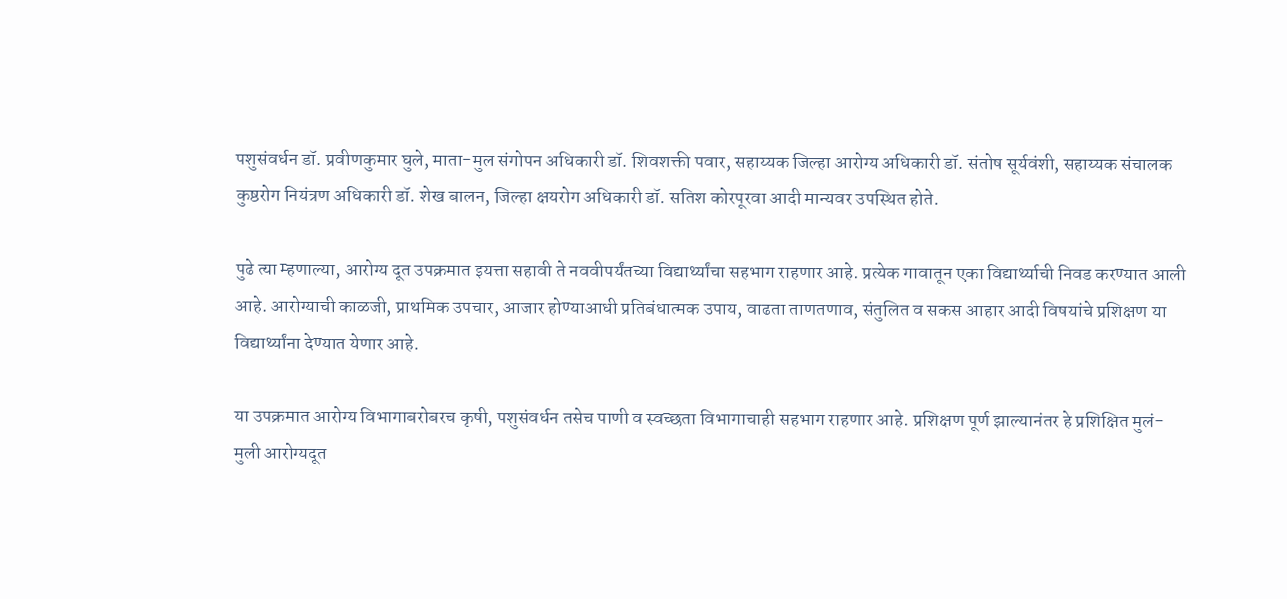पशुसंवर्धन डॉ. प्रवीणकुमार घुले, माता-मुल संगोपन अधिकारी डॉ. शिवशक्ती पवार, सहाय्यक जिल्हा आरोग्य अधिकारी डॉ. संतोष सूर्यवंशी, सहाय्यक संचालक कुष्ठरोग नियंत्रण अधिकारी डॉ. शेख बालन, जिल्हा क्षयरोग अधिकारी डॉ. सतिश कोरपूरवा आदी मान्यवर उपस्थित होते.

पुढे त्‍या म्हणाल्या, आरोग्य दूत उपक्रमात इयत्ता सहावी ते नववीपर्यंतच्या विद्यार्थ्यांचा सहभाग राहणार आहे. प्रत्येक गावातून एका विद्यार्थ्याची निवड करण्यात आली आहे. आरोग्याची काळजी, प्राथमिक उपचार, आजार होण्याआधी प्रतिबंधात्मक उपाय, वाढता ताणतणाव, संतुलित व सकस आहार आदी विषयांचे प्रशिक्षण या विद्यार्थ्यांना देण्यात येणार आहे.

या उपक्रमात आरोग्य विभागाबरोबरच कृषी, पशुसंवर्धन तसेच पाणी व स्वच्छता विभागाचाही सहभाग राहणार आहे. प्रशिक्षण पूर्ण झाल्यानंतर हे प्रशिक्षित मुलं-मुली आरोग्यदूत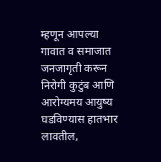म्हणून आपल्या गावात व समाजात जनजागृती करून निरोगी कुटुंब आणि आरोग्यमय आयुष्य घडविण्यास हातभार लावतील,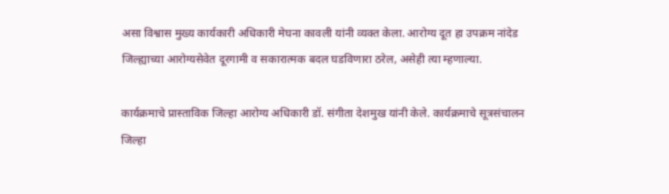असा विश्वास मुख्य कार्यकारी अधिकारी मेघना कावली यांनी व्यक्त केला. आरोग्य दूत हा उपक्रम नांदेड जिल्ह्याच्या आरोग्यसेवेत दूरगामी व सकारात्मक बदल घडविणारा ठरेल, असेही त्या म्हणाल्या.

कार्यक्रमाचे प्रास्ताविक जिल्हा आरोग्य अधिकारी डॉ. संगीता देशमुख यांनी केले. कार्यक्रमाचे सूत्रसंचालन जिल्हा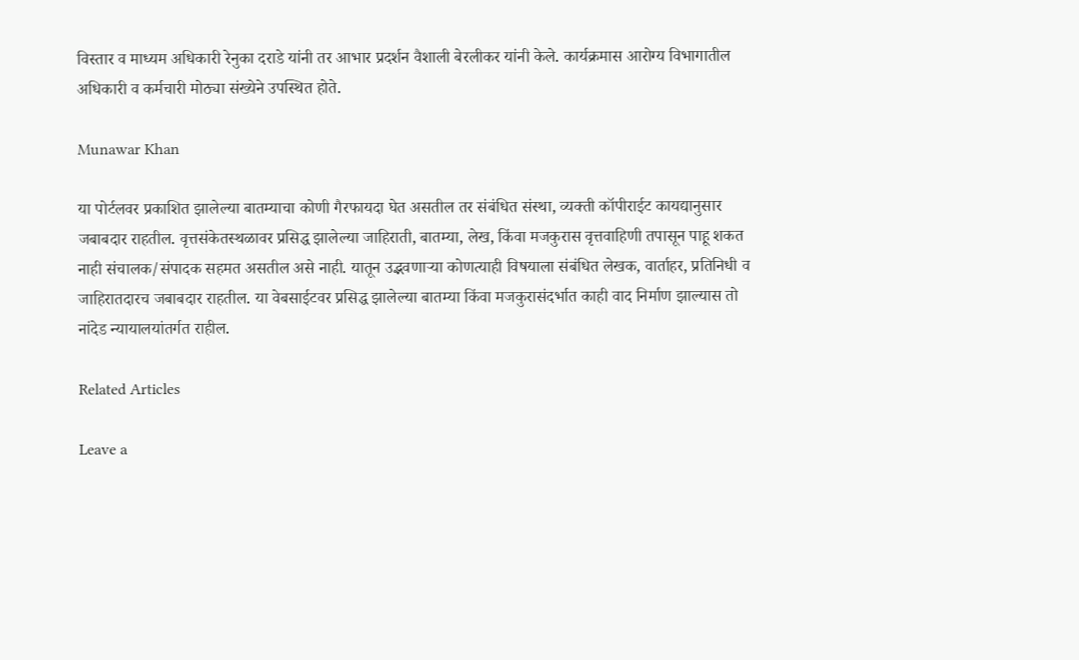विस्तार व माध्यम अधिकारी रेनुका दराडे यांनी तर आभार प्रदर्शन वैशाली बेरलीकर यांनी केले. कार्यक्रमास आरोग्य विभागातील अधिकारी व कर्मचारी मोठ्या संख्येने उपस्थित होते.

Munawar Khan

या पोर्टलवर प्रकाशित झालेल्या बातम्याचा कोणी गैरफायदा घेत असतील तर संबंधित संस्था, व्यक्ती कॉपीराईट कायद्यानुसार जबाबदार राहतील. वृत्तसंकेतस्थळावर प्रसिद्ध झालेल्या जाहिराती, बातम्या, लेख, किंवा मजकुरास वृत्तवाहिणी तपासून पाहू शकत नाही संचालक/संपादक सहमत असतील असे नाही. यातून उद्भवणाऱ्या कोणत्याही विषयाला संबंधित लेखक, वार्ताहर, प्रतिनिधी व जाहिरातदारच जबाबदार राहतील. या वेबसाईटवर प्रसिद्ध झालेल्या बातम्या किंवा मजकुरासंदर्भात काही वाद निर्माण झाल्यास तो नांदेड न्यायालयांतर्गत राहील.

Related Articles

Leave a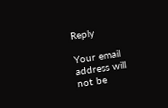Reply

Your email address will not be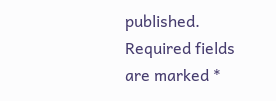published. Required fields are marked *